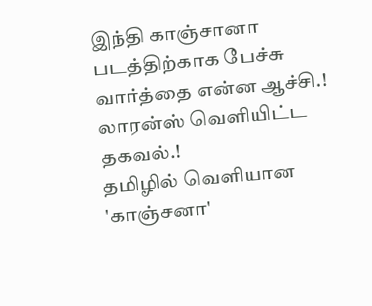இந்தி காஞ்சானா படத்திற்காக பேச்சு வார்த்தை என்ன ஆச்சி.! லாரன்ஸ் வெளியிட்ட தகவல்.!
தமிழில் வெளியான 'காஞ்சனா'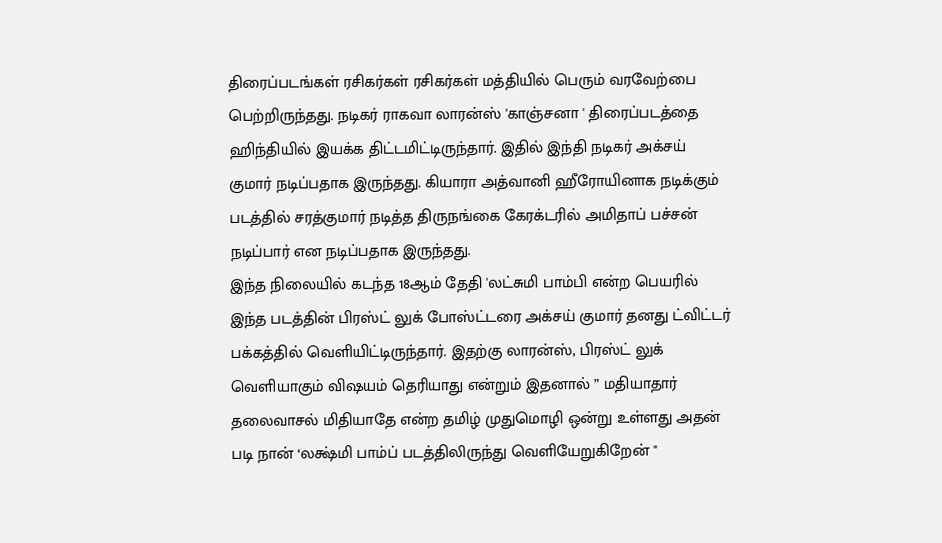திரைப்படங்கள் ரசிகர்கள் ரசிகர்கள் மத்தியில் பெரும் வரவேற்பை பெற்றிருந்தது. நடிகர் ராகவா லாரன்ஸ் 'காஞ்சனா ' திரைப்படத்தை ஹிந்தியில் இயக்க திட்டமிட்டிருந்தார். இதில் இந்தி நடிகர் அக்சய் குமார் நடிப்பதாக இருந்தது. கியாரா அத்வானி ஹீரோயினாக நடிக்கும் படத்தில் சரத்குமார் நடித்த திருநங்கை கேரக்டரில் அமிதாப் பச்சன் நடிப்பார் என நடிப்பதாக இருந்தது.
இந்த நிலையில் கடந்த 18ஆம் தேதி 'லட்சுமி பாம்பி என்ற பெயரில் இந்த படத்தின் பிரஸ்ட் லுக் போஸ்ட்டரை அக்சய் குமார் தனது ட்விட்டர் பக்கத்தில் வெளியிட்டிருந்தார். இதற்கு லாரன்ஸ், பிரஸ்ட் லுக் வெளியாகும் விஷயம் தெரியாது என்றும் இதனால் ” மதியாதார் தலைவாசல் மிதியாதே என்ற தமிழ் முதுமொழி ஒன்று உள்ளது அதன் படி நான் ‘லக்ஷ்மி பாம்ப் படத்திலிருந்து வெளியேறுகிறேன் "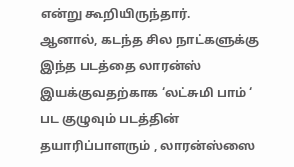என்று கூறியிருந்தார்.
ஆனால், கடந்த சில நாட்களுக்கு இந்த படத்தை லாரன்ஸ் இயக்குவதற்காக ‘லட்சுமி பாம் ‘ பட குழுவும் படத்தின் தயாரிப்பாளரும் , லாரன்ஸ்ஸை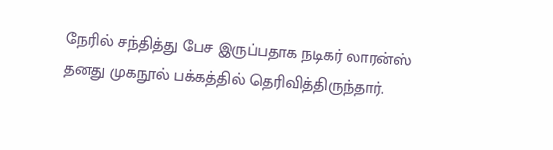நேரில் சந்தித்து பேச இருப்பதாக நடிகர் லாரன்ஸ் தனது முகநூல் பக்கத்தில் தெரிவித்திருந்தார்.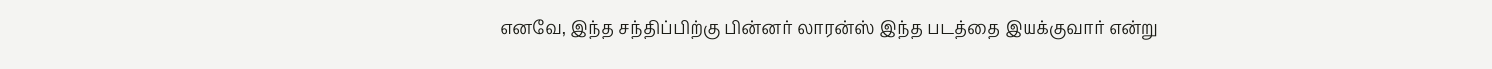எனவே, இந்த சந்திப்பிற்கு பின்னர் லாரன்ஸ் இந்த படத்தை இயக்குவார் என்று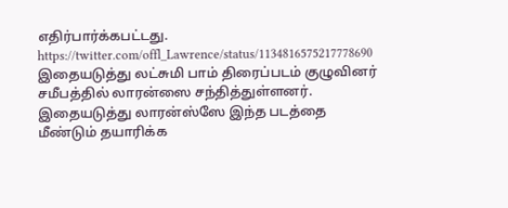எதிர்பார்க்கபட்டது.
https://twitter.com/offl_Lawrence/status/1134816575217778690
இதையடுத்து லட்சுமி பாம் திரைப்படம் குழுவினர் சமீபத்தில் லாரன்ஸை சந்தித்துள்ளனர். இதையடுத்து லாரன்ஸ்ஸே இந்த படத்தை மீண்டும் தயாரிக்க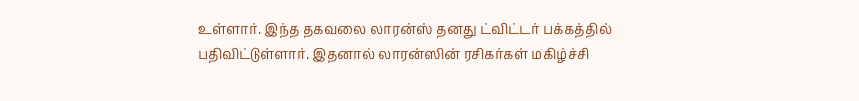உள்ளார். இந்த தகவலை லாரன்ஸ் தனது ட்விட்டர் பக்கத்தில் பதிவிட்டுள்ளார். இதனால் லாரன்ஸின் ரசிகர்கள் மகிழ்ச்சி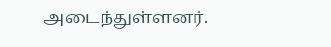அடைந்துள்ளனர்.